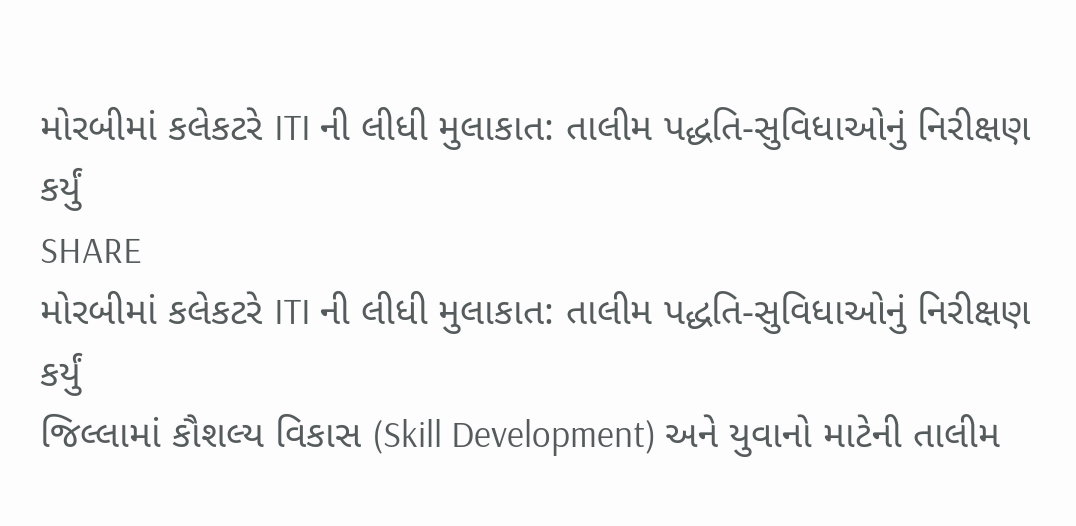મોરબીમાં કલેકટરે ITI ની લીધી મુલાકાત: તાલીમ પદ્ધતિ-સુવિધાઓનું નિરીક્ષણ કર્યું
SHARE
મોરબીમાં કલેકટરે ITI ની લીધી મુલાકાત: તાલીમ પદ્ધતિ-સુવિધાઓનું નિરીક્ષણ કર્યું
જિલ્લામાં કૌશલ્ય વિકાસ (Skill Development) અને યુવાનો માટેની તાલીમ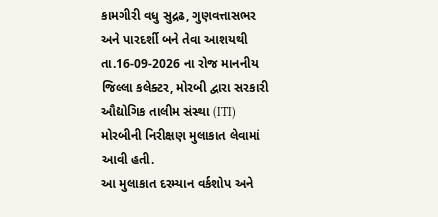કામગીરી વધુ સુદ્રઢ, ગુણવત્તાસભર અને પારદર્શી બને તેવા આશયથી તા.16-09-2026 ના રોજ માનનીય જિલ્લા કલેક્ટર, મોરબી દ્વારા સરકારી ઔદ્યોગિક તાલીમ સંસ્થા (ITI) મોરબીની નિરીક્ષણ મુલાકાત લેવામાં આવી હતી.
આ મુલાકાત દરમ્યાન વર્કશોપ અને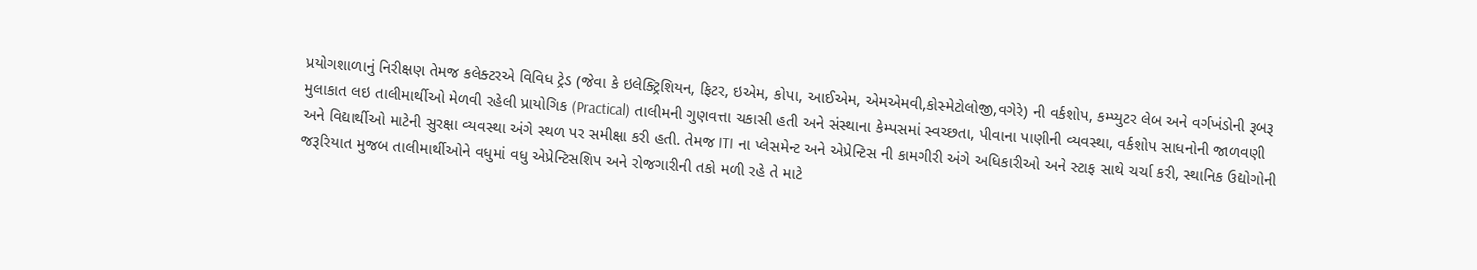પ્રયોગશાળાનું નિરીક્ષણ તેમજ કલેક્ટરએ વિવિધ ટ્રેડ (જેવા કે ઇલેક્ટ્રિશિયન, ફિટર, ઇએમ, કોપા, આઈએમ, એમએમવી,કોસ્મેટોલોજી,વગેરે) ની વર્કશોપ, કમ્પ્યુટર લેબ અને વર્ગખંડોની રૂબરૂ મુલાકાત લઇ તાલીમાર્થીઓ મેળવી રહેલી પ્રાયોગિક (Practical) તાલીમની ગુણવત્તા ચકાસી હતી અને સંસ્થાના કેમ્પસમાં સ્વચ્છતા, પીવાના પાણીની વ્યવસ્થા, વર્કશોપ સાધનોની જાળવણી અને વિદ્યાર્થીઓ માટેની સુરક્ષા વ્યવસ્થા અંગે સ્થળ પર સમીક્ષા કરી હતી. તેમજ ITI ના પ્લેસમેન્ટ અને એપ્રેન્ટિસ ની કામગીરી અંગે અધિકારીઓ અને સ્ટાફ સાથે ચર્ચા કરી, સ્થાનિક ઉદ્યોગોની જરૂરિયાત મુજબ તાલીમાર્થીઓને વધુમાં વધુ એપ્રેન્ટિસશિપ અને રોજગારીની તકો મળી રહે તે માટે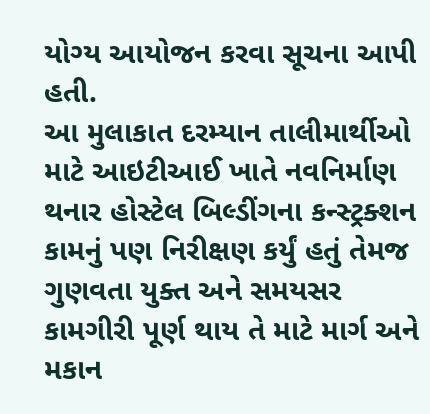યોગ્ય આયોજન કરવા સૂચના આપી હતી.
આ મુલાકાત દરમ્યાન તાલીમાર્થીઓ માટે આઇટીઆઈ ખાતે નવનિર્માણ થનાર હોસ્ટેલ બિલ્ડીંગના કન્સ્ટ્રક્શન કામનું પણ નિરીક્ષણ કર્યું હતું તેમજ ગુણવતા યુક્ત અને સમયસર કામગીરી પૂર્ણ થાય તે માટે માર્ગ અને મકાન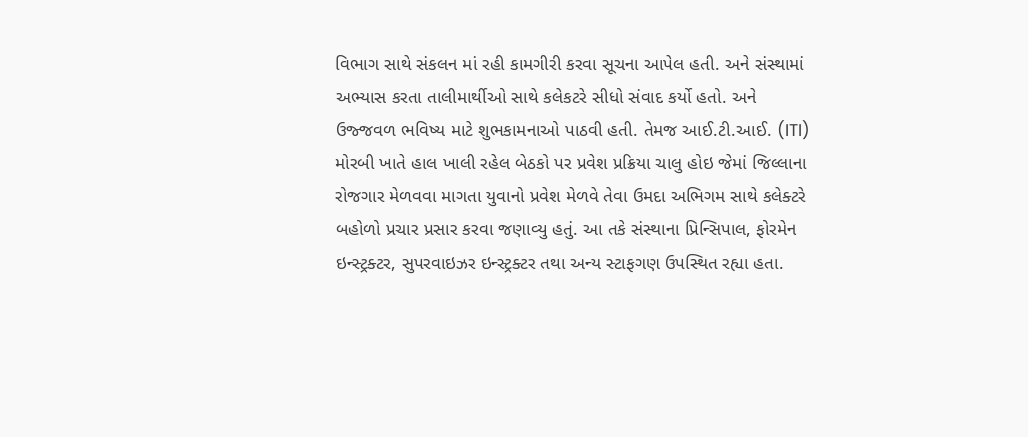વિભાગ સાથે સંકલન માં રહી કામગીરી કરવા સૂચના આપેલ હતી. અને સંસ્થામાં અભ્યાસ કરતા તાલીમાર્થીઓ સાથે કલેકટરે સીધો સંવાદ કર્યો હતો. અને ઉજ્જવળ ભવિષ્ય માટે શુભકામનાઓ પાઠવી હતી. તેમજ આઈ.ટી.આઈ. (ITI) મોરબી ખાતે હાલ ખાલી રહેલ બેઠકો પર પ્રવેશ પ્રક્રિયા ચાલુ હોઇ જેમાં જિલ્લાના રોજગાર મેળવવા માગતા યુવાનો પ્રવેશ મેળવે તેવા ઉમદા અભિગમ સાથે કલેક્ટરે બહોળો પ્રચાર પ્રસાર કરવા જણાવ્યુ હતું. આ તકે સંસ્થાના પ્રિન્સિપાલ, ફોરમેન ઇન્સ્ટ્રક્ટર, સુપરવાઇઝર ઇન્સ્ટ્રક્ટર તથા અન્ય સ્ટાફગણ ઉપસ્થિત રહ્યા હતા.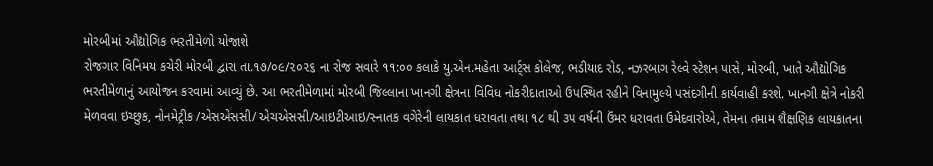મોરબીમાં ઔદ્યોગિક ભરતીમેળો યોજાશે
રોજગાર વિનિમય કચેરી મોરબી દ્વારા તા.૧૭/૦૯/૨૦૨૬ ના રોજ સવારે ૧૧:૦૦ કલાકે યુ.એન.મહેતા આર્ટ્સ કોલેજ, ભડીયાદ રોડ, નઝરબાગ રેલ્વે સ્ટેશન પાસે, મોરબી, ખાતે ઔદ્યોગિક ભરતીમેળાનું આયોજન કરવામાં આવ્યું છે. આ ભરતીમેળામાં મોરબી જિલ્લાના ખાનગી ક્ષેત્રના વિવિધ નોકરીદાતાઓ ઉપસ્થિત રહીને વિનામુલ્યે પસંદગીની કાર્યવાહી કરશે. ખાનગી ક્ષેત્રે નોકરી મેળવવા ઇચ્છુક, નોનમેટ્રીક /એસએસસી/ એચએસસી/આઇટીઆઇ/સ્નાતક વગેરેની લાયકાત ધરાવતા તથા ૧૮ થી ૩૫ વર્ષની ઉંમર ધરાવતા ઉમેદવારોએ, તેમના તમામ શૈક્ષણિક લાયકાતના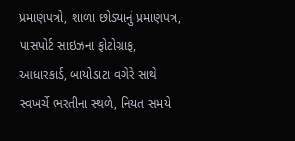પ્રમાણપત્રો, શાળા છોડ્યાનું પ્રમાણપત્ર, પાસપોર્ટ સાઇઝના ફોટોગ્રાફ, આધારકાર્ડ, બાયોડાટા વગેરે સાથે સ્વખર્ચે ભરતીના સ્થળે, નિયત સમયે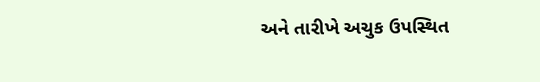અને તારીખે અચુક ઉપસ્થિત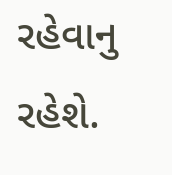રહેવાનુ રહેશે.